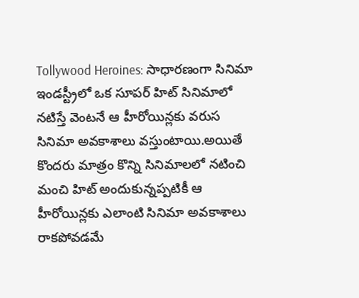Tollywood Heroines: సాధారణంగా సినిమా ఇండస్ట్రీలో ఒక సూపర్ హిట్ సినిమాలో నటిస్తే వెంటనే ఆ హీరోయిన్లకు వరుస సినిమా అవకాశాలు వస్తుంటాయి.అయితే కొందరు మాత్రం కొన్ని సినిమాలలో నటించి మంచి హిట్ అందుకున్నప్పటికీ ఆ హీరోయిన్లకు ఎలాంటి సినిమా అవకాశాలు రాకపోవడమే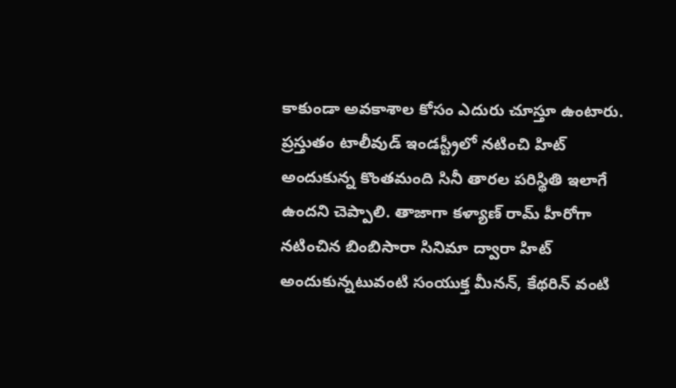కాకుండా అవకాశాల కోసం ఎదురు చూస్తూ ఉంటారు.
ప్రస్తుతం టాలీవుడ్ ఇండస్ట్రీలో నటించి హిట్ అందుకున్న కొంతమంది సినీ తారల పరిస్థితి ఇలాగే ఉందని చెప్పాలి. తాజాగా కళ్యాణ్ రామ్ హీరోగా నటించిన బింబిసారా సినిమా ద్వారా హిట్ అందుకున్నటువంటి సంయుక్త మీనన్, కేథరిన్ వంటి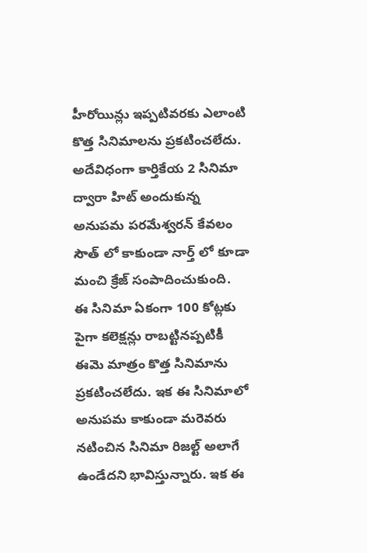హీరోయిన్లు ఇప్పటివరకు ఎలాంటి కొత్త సినిమాలను ప్రకటించలేదు.
అదేవిధంగా కార్తికేయ 2 సినిమా ద్వారా హిట్ అందుకున్న అనుపమ పరమేశ్వరన్ కేవలం సౌత్ లో కాకుండా నార్త్ లో కూడా మంచి క్రేజ్ సంపాదించుకుంది.
ఈ సినిమా ఏకంగా 100 కోట్లకు పైగా కలెక్షన్లు రాబట్టినప్పటికీ ఈమె మాత్రం కొత్త సినిమాను ప్రకటించలేదు. ఇక ఈ సినిమాలో అనుపమ కాకుండా మరెవరు నటించిన సినిమా రిజల్ట్ అలాగే ఉండేదని భావిస్తున్నారు. ఇక ఈ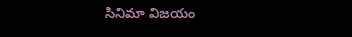సినిమా విజయం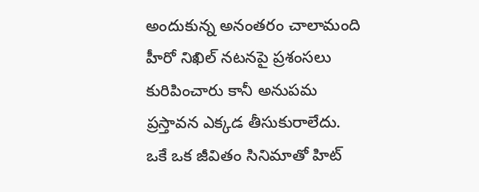అందుకున్న అనంతరం చాలామంది హీరో నిఖిల్ నటనపై ప్రశంసలు కురిపించారు కానీ అనుపమ ప్రస్తావన ఎక్కడ తీసుకురాలేదు.
ఒకే ఒక జీవితం సినిమాతో హిట్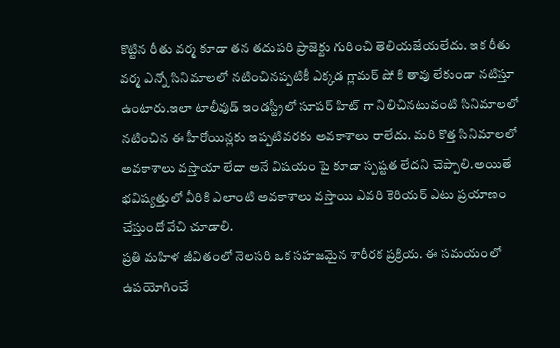కొట్టిన రీతు వర్మ కూడా తన తదుపరి ప్రాజెక్టు గురించి తెలియజేయలేదు. ఇక రీతు వర్మ ఎన్నో సినిమాలలో నటించినప్పటికీ ఎక్కడ గ్లామర్ షో కి తావు లేకుండా నటిస్తూ ఉంటారు.ఇలా టాలీవుడ్ ఇండస్ట్రీలో సూపర్ హిట్ గా నిలిచినటువంటి సినిమాలలో నటించిన ఈ హీరోయిన్లకు ఇప్పటివరకు అవకాశాలు రాలేదు. మరి కొత్త సినిమాలలో అవకాశాలు వస్తాయా లేదా అనే విషయం పై కూడా స్పష్టత లేదని చెప్పాలి.అయితే భవిష్యత్తులో వీరికి ఎలాంటి అవకాశాలు వస్తాయి ఎవరి కెరియర్ ఎటు ప్రయాణం చేస్తుందో వేచి చూడాలి.
ప్రతి మహిళ జీవితంలో నెలసరి ఒక సహజమైన శారీరక ప్రక్రియ. ఈ సమయంలో ఉపయోగించే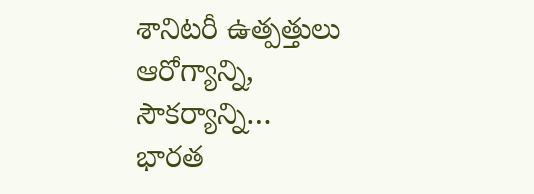శానిటరీ ఉత్పత్తులు ఆరోగ్యాన్ని, సౌకర్యాన్ని…
భారత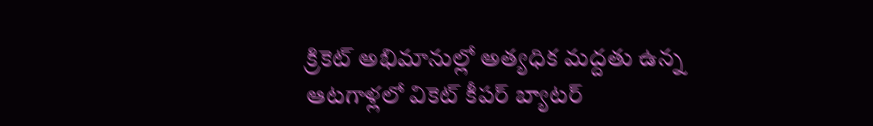క్రికెట్ అభిమానుల్లో అత్యధిక మద్దతు ఉన్న ఆటగాళ్లలో వికెట్ కీపర్ బ్యాటర్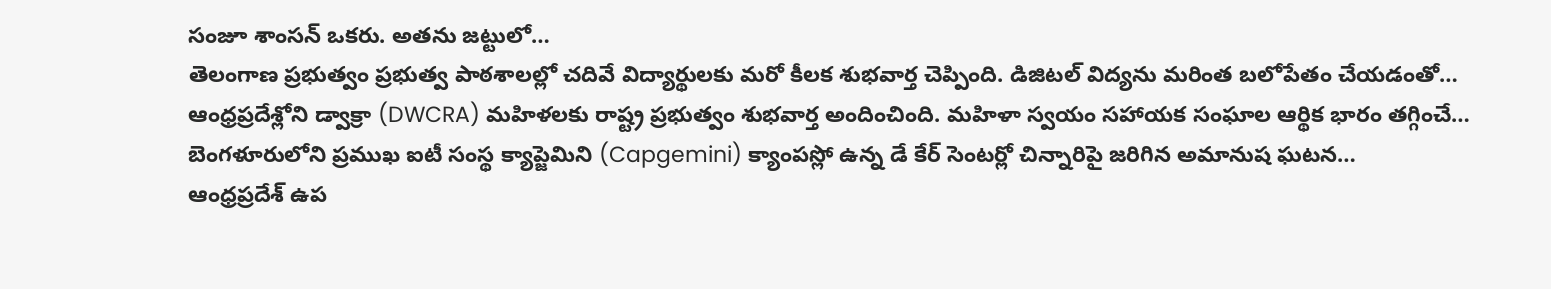సంజూ శాంసన్ ఒకరు. అతను జట్టులో…
తెలంగాణ ప్రభుత్వం ప్రభుత్వ పాఠశాలల్లో చదివే విద్యార్థులకు మరో కీలక శుభవార్త చెప్పింది. డిజిటల్ విద్యను మరింత బలోపేతం చేయడంతో…
ఆంధ్రప్రదేశ్లోని డ్వాక్రా (DWCRA) మహిళలకు రాష్ట్ర ప్రభుత్వం శుభవార్త అందించింది. మహిళా స్వయం సహాయక సంఘాల ఆర్థిక భారం తగ్గించే…
బెంగళూరులోని ప్రముఖ ఐటీ సంస్థ క్యాప్జెమిని (Capgemini) క్యాంపస్లో ఉన్న డే కేర్ సెంటర్లో చిన్నారిపై జరిగిన అమానుష ఘటన…
ఆంధ్రప్రదేశ్ ఉప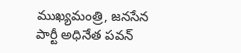ముఖ్యమంత్రి, జనసేన పార్టీ అధినేత పవన్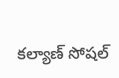కల్యాణ్ సోషల్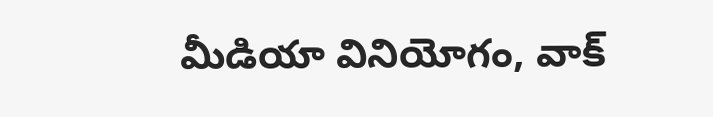మీడియా వినియోగం, వాక్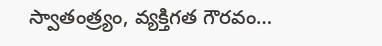స్వాతంత్ర్యం, వ్యక్తిగత గౌరవం…